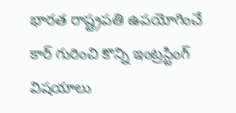భారత రాష్ట్రపతి ఉపయోగించే కార్ గురించి కొన్ని ఇంట్రస్టింగ్ విషయాలు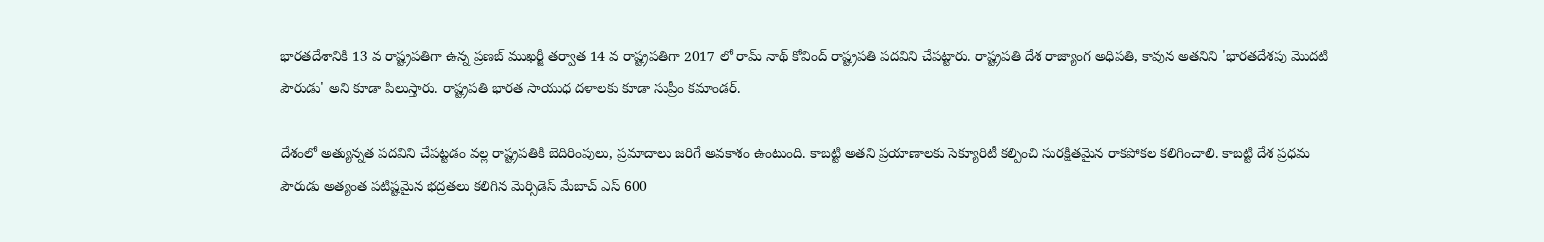భారతదేశానికి 13 వ రాష్ట్రపతిగా ఉన్న ప్రణబ్ ముఖర్జీ తర్వాత 14 వ రాష్ట్రపతిగా 2017 లో రామ్ నాథ్ కోవింద్ రాష్ట్రపతి పదవిని చేపట్టారు. రాష్ట్రపతి దేశ రాజ్యాంగ అధిపతి, కావున అతనిని 'భారతదేశపు మొదటి పౌరుడు' అని కూడా పిలుస్తారు. రాష్ట్రపతి భారత సాయుధ దళాలకు కూడా సుప్రీం కమాండర్.

దేశంలో అత్యున్నత పదవిని చేపట్టడం వల్ల రాష్ట్రపతికి బెదిరింపులు, ప్రమాదాలు జరిగే అవకాశం ఉంటుంది. కాబట్టి అతని ప్రయాణాలకు సెక్యూరిటీ కల్పించి సురక్షితమైన రాకపోకల కలిగించాలి. కాబట్టి దేశ ప్రధమ పౌరుడు అత్యంత పటిష్టమైన భద్రతలు కలిగిన మెర్సిడెస్ మేబాచ్ ఎస్ 600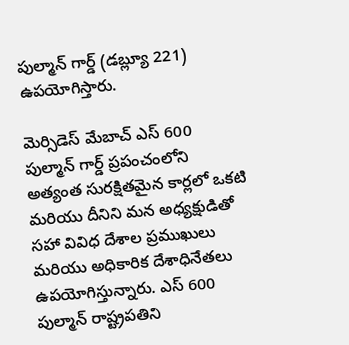పుల్మాన్ గార్డ్ (డబ్ల్యూ 221) ఉపయోగిస్తారు.

మెర్సిడెస్ మేబాచ్ ఎస్ 600 పుల్మాన్ గార్డ్ ప్రపంచంలోని అత్యంత సురక్షితమైన కార్లలో ఒకటి మరియు దీనిని మన అధ్యక్షుడితో సహా వివిధ దేశాల ప్రముఖులు మరియు అధికారిక దేశాధినేతలు ఉపయోగిస్తున్నారు. ఎస్ 600 పుల్మాన్ రాష్ట్రపతిని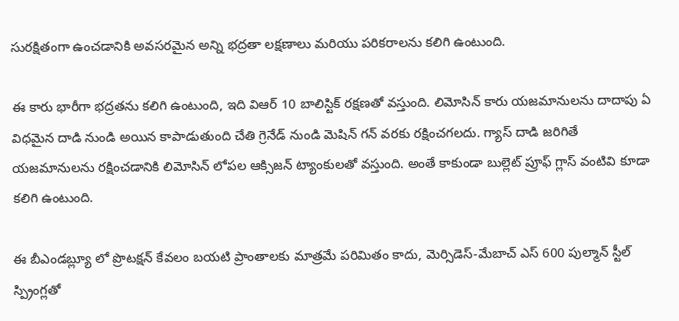సురక్షితంగా ఉంచడానికి అవసరమైన అన్ని భద్రతా లక్షణాలు మరియు పరికరాలను కలిగి ఉంటుంది.

ఈ కారు భారీగా భద్రతను కలిగి ఉంటుంది, ఇది విఆర్ 10 బాలిస్టిక్ రక్షణతో వస్తుంది. లిమోసిన్ కారు యజమానులను దాదాపు ఏ విధమైన దాడి నుండి అయిన కాపాడుతుంది చేతి గ్రెనేడ్ నుండి మెషిన్ గన్ వరకు రక్షించగలదు. గ్యాస్ దాడి జరిగితే యజమానులను రక్షించడానికి లిమోసిన్ లోపల ఆక్సిజన్ ట్యాంకులతో వస్తుంది. అంతే కాకుండా బుల్లెట్ ప్రూఫ్ గ్లాస్ వంటివి కూడా కలిగి ఉంటుంది.

ఈ బీఎండబ్ల్యూ లో ప్రొటక్షన్ కేవలం బయటి ప్రాంతాలకు మాత్రమే పరిమితం కాదు, మెర్సిడెస్-మేబాచ్ ఎస్ 600 పుల్మాన్ స్టీల్ స్ప్రింగ్లతో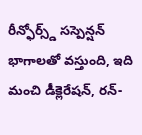రీన్ఫోర్స్డ్ సస్పెన్షన్ భాగాలతో వస్తుంది, ఇది మంచి డీక్లెరేషన్, రన్-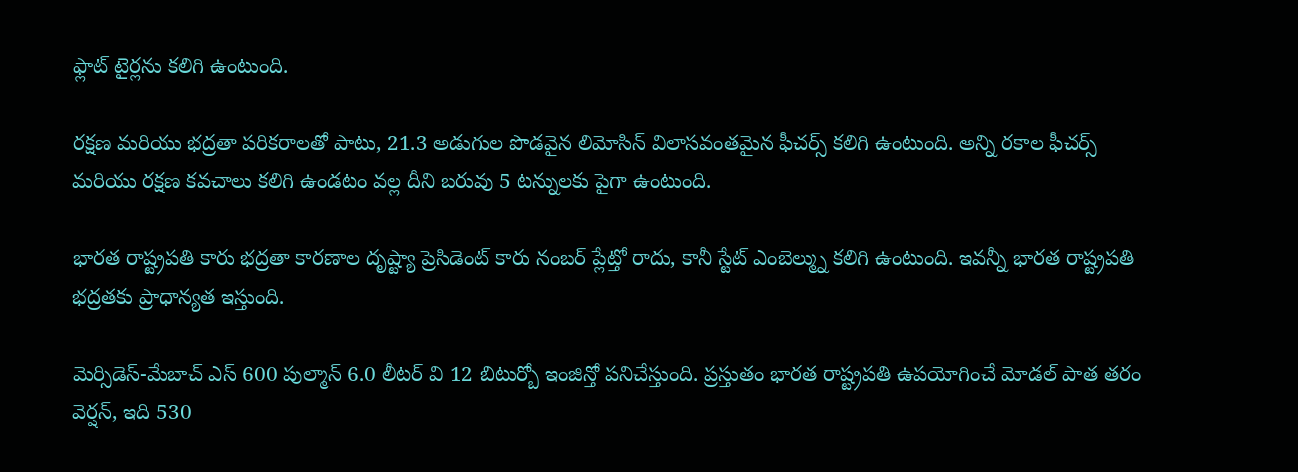ఫ్లాట్ టైర్లను కలిగి ఉంటుంది.

రక్షణ మరియు భద్రతా పరికరాలతో పాటు, 21.3 అడుగుల పొడవైన లిమోసిన్ విలాసవంతమైన ఫీచర్స్ కలిగి ఉంటుంది. అన్ని రకాల ఫీచర్స్ మరియు రక్షణ కవచాలు కలిగి ఉండటం వల్ల దీని బరువు 5 టన్నులకు పైగా ఉంటుంది.

భారత రాష్ట్రపతి కారు భద్రతా కారణాల దృష్ట్యా ప్రెసిడెంట్ కారు నంబర్ ప్లేట్తో రాదు, కానీ స్టేట్ ఎంబెల్మ్ను కలిగి ఉంటుంది. ఇవన్నీ భారత రాష్ట్రపతి భద్రతకు ప్రాధాన్యత ఇస్తుంది.

మెర్సిడెస్-మేబాచ్ ఎస్ 600 పుల్మాన్ 6.0 లీటర్ వి 12 బిటుర్బో ఇంజిన్తో పనిచేస్తుంది. ప్రస్తుతం భారత రాష్ట్రపతి ఉపయోగించే మోడల్ పాత తరం వెర్షన్, ఇది 530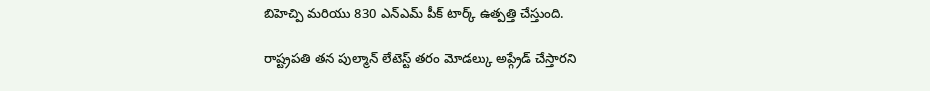బిహెచ్పి మరియు 830 ఎన్ఎమ్ పీక్ టార్క్ ఉత్పత్తి చేస్తుంది.

రాష్ట్రపతి తన పుల్మాన్ లేటెస్ట్ తరం మోడల్కు అప్గ్రేడ్ చేస్తారని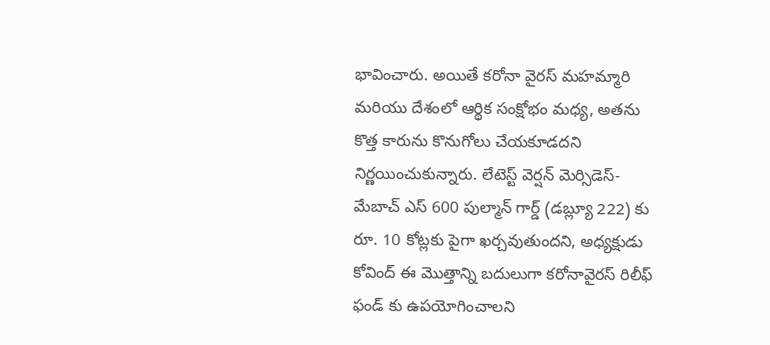భావించారు. అయితే కరోనా వైరస్ మహమ్మారి మరియు దేశంలో ఆర్థిక సంక్షోభం మధ్య, అతను కొత్త కారును కొనుగోలు చేయకూడదని నిర్ణయించుకున్నారు. లేటెస్ట్ వెర్షన్ మెర్సిడెస్-మేబాచ్ ఎస్ 600 పుల్మాన్ గార్డ్ (డబ్ల్యూ 222) కు రూ. 10 కోట్లకు పైగా ఖర్చవుతుందని, అధ్యక్షుడు కోవింద్ ఈ మొత్తాన్ని బదులుగా కరోనావైరస్ రిలీఫ్ ఫండ్ కు ఉపయోగించాలని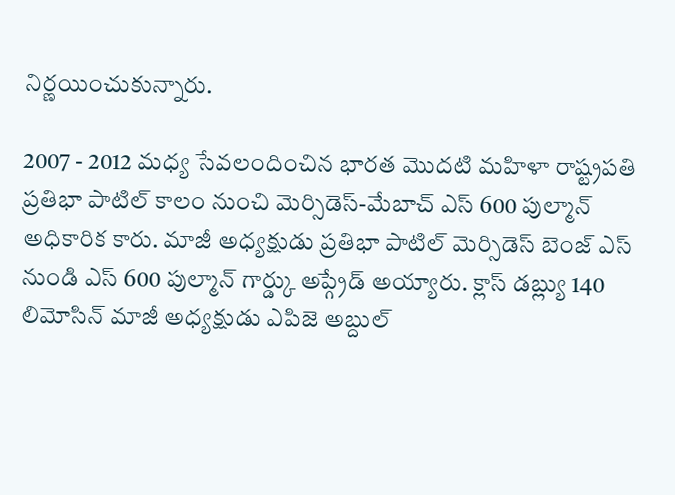నిర్ణయించుకున్నారు.

2007 - 2012 మధ్య సేవలందించిన భారత మొదటి మహిళా రాష్ట్రపతి ప్రతిభా పాటిల్ కాలం నుంచి మెర్సిడెస్-మేబాచ్ ఎస్ 600 పుల్మాన్ అధికారిక కారు. మాజీ అధ్యక్షుడు ప్రతిభా పాటిల్ మెర్సిడెస్ బెంజ్ ఎస్ నుండి ఎస్ 600 పుల్మాన్ గార్డ్కు అప్గ్రేడ్ అయ్యారు. క్లాస్ డబ్ల్యు 140 లిమోసిన్ మాజీ అధ్యక్షుడు ఎపిజె అబ్దుల్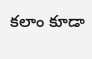కలాం కూడా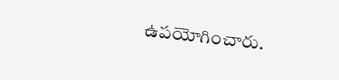ఉపయోగించారు.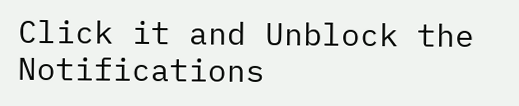Click it and Unblock the Notifications